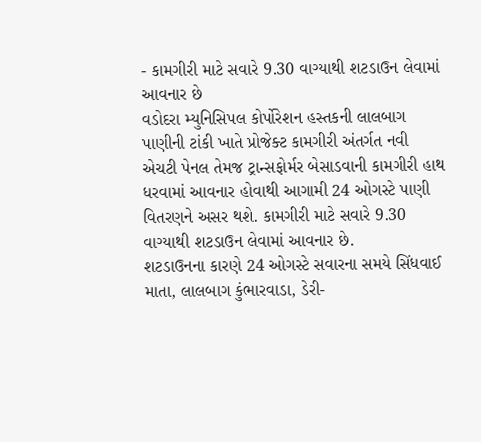- કામગીરી માટે સવારે 9.30 વાગ્યાથી શટડાઉન લેવામાં આવનાર છે
વડોદરા મ્યુનિસિપલ કોર્પોરેશન હસ્તકની લાલબાગ પાણીની ટાંકી ખાતે પ્રોજેક્ટ કામગીરી અંતર્ગત નવી એચટી પેનલ તેમજ ટ્રાન્સફોર્મર બેસાડવાની કામગીરી હાથ ધરવામાં આવનાર હોવાથી આગામી 24 ઓગસ્ટે પાણી વિતરણને અસર થશે. કામગીરી માટે સવારે 9.30 વાગ્યાથી શટડાઉન લેવામાં આવનાર છે.
શટડાઉનના કારણે 24 ઓગસ્ટે સવારના સમયે સિંધવાઈ માતા, લાલબાગ કુંભારવાડા, ડેરી-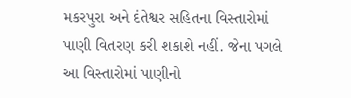મકરપુરા અને દંતેશ્વર સહિતના વિસ્તારોમાં પાણી વિતરણ કરી શકાશે નહીં. જેના પગલે આ વિસ્તારોમાં પાણીનો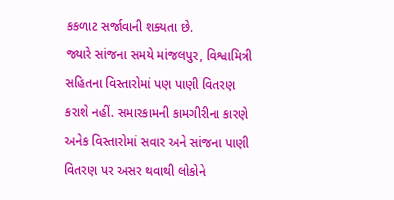કકળાટ સર્જાવાની શક્યતા છે.
જ્યારે સાંજના સમયે માંજલપુર, વિશ્વામિત્રી સહિતના વિસ્તારોમાં પણ પાણી વિતરણ કરાશે નહીં. સમારકામની કામગીરીના કારણે અનેક વિસ્તારોમાં સવાર અને સાંજના પાણી વિતરણ પર અસર થવાથી લોકોને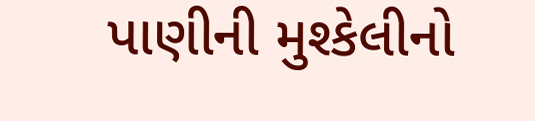પાણીની મુશ્કેલીનો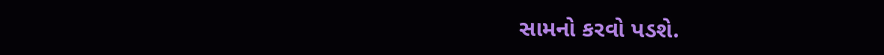સામનો કરવો પડશે.